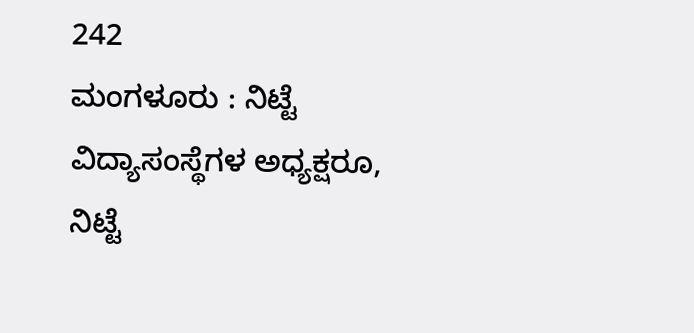242
ಮಂಗಳೂರು : ನಿಟ್ಟೆ ವಿದ್ಯಾಸಂಸ್ಥೆಗಳ ಅಧ್ಯಕ್ಷರೂ,
ನಿಟ್ಟೆ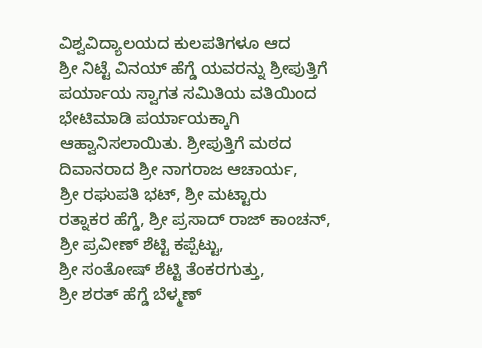ವಿಶ್ವವಿದ್ಯಾಲಯದ ಕುಲಪತಿಗಳೂ ಆದ
ಶ್ರೀ ನಿಟ್ಟೆ ವಿನಯ್ ಹೆಗ್ಡೆ ಯವರನ್ನು ಶ್ರೀಪುತ್ತಿಗೆ
ಪರ್ಯಾಯ ಸ್ವಾಗತ ಸಮಿತಿಯ ವತಿಯಿಂದ
ಭೇಟಿಮಾಡಿ ಪರ್ಯಾಯಕ್ಕಾಗಿ
ಆಹ್ವಾನಿಸಲಾಯಿತು. ಶ್ರೀಪುತ್ತಿಗೆ ಮಠದ
ದಿವಾನರಾದ ಶ್ರೀ ನಾಗರಾಜ ಆಚಾರ್ಯ,
ಶ್ರೀ ರಘುಪತಿ ಭಟ್, ಶ್ರೀ ಮಟ್ಟಾರು
ರತ್ನಾಕರ ಹೆಗ್ಡೆ, ಶ್ರೀ ಪ್ರಸಾದ್ ರಾಜ್ ಕಾಂಚನ್,
ಶ್ರೀ ಪ್ರವೀಣ್ ಶೆಟ್ಟಿ ಕಪ್ಪೆಟ್ಟು,
ಶ್ರೀ ಸಂತೋಷ್ ಶೆಟ್ಟಿ ತೆಂಕರಗುತ್ತು,
ಶ್ರೀ ಶರತ್ ಹೆಗ್ಡೆ ಬೆಳ್ಮಣ್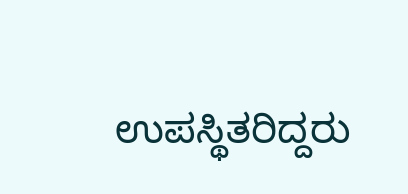ಉಪಸ್ಥಿತರಿದ್ದರು